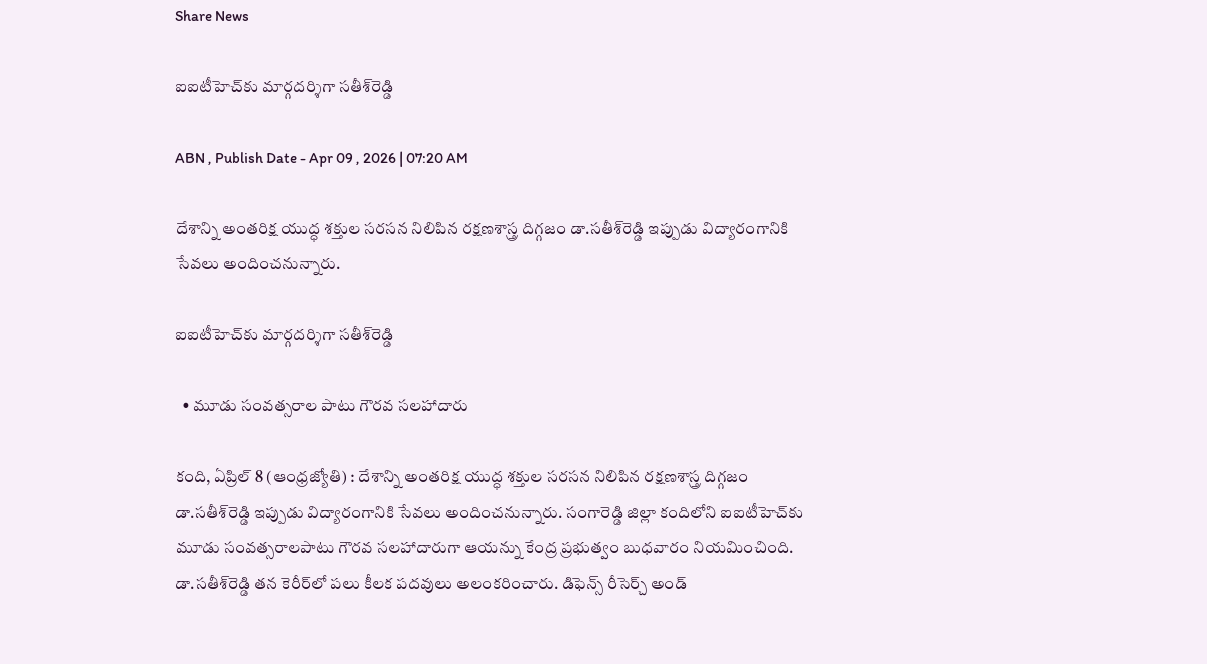Share News

ఐఐటీహెచ్‌కు మార్గదర్శిగా సతీశ్‌రెడ్డి

ABN , Publish Date - Apr 09 , 2026 | 07:20 AM

దేశాన్ని అంతరిక్ష యుద్ధ శక్తుల సరసన నిలిపిన రక్షణశాస్త్ర దిగ్గజం డా.సతీశ్‌రెడ్డి ఇప్పుడు విద్యారంగానికి సేవలు అందించనున్నారు.

ఐఐటీహెచ్‌కు మార్గదర్శిగా సతీశ్‌రెడ్డి

  • మూడు సంవత్సరాల పాటు గౌరవ సలహాదారు

కంది, ఏప్రిల్‌ 8 (ఆంధ్రజ్యోతి) : దేశాన్ని అంతరిక్ష యుద్ధ శక్తుల సరసన నిలిపిన రక్షణశాస్త్ర దిగ్గజం డా.సతీశ్‌రెడ్డి ఇప్పుడు విద్యారంగానికి సేవలు అందించనున్నారు. సంగారెడ్డి జిల్లా కందిలోని ఐఐటీహెచ్‌కు మూడు సంవత్సరాలపాటు గౌరవ సలహాదారుగా ఆయన్ను కేంద్ర ప్రభుత్వం బుధవారం నియమించింది. డా.సతీశ్‌రెడ్డి తన కెరీర్‌లో పలు కీలక పదవులు అలంకరించారు. డిఫెన్స్‌ రీసెర్చ్‌ అండ్‌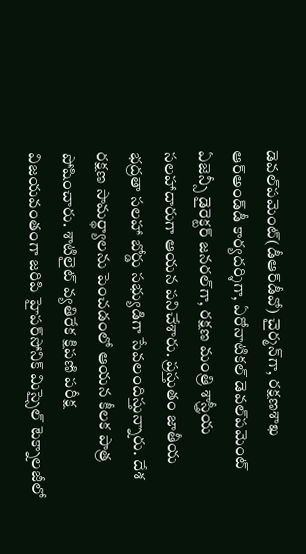డెవల్‌పమెంట్‌(డీఆర్‌డీవో) చైర్మన్‌గా, రక్షణశాఖ ఆర్‌అండ్‌డీ కార్యదర్శిగా, ఏరోనాటికల్‌ డెవల్‌పమెంట్‌ ఏజెన్సీ డైరెక్టర్‌ జనరల్‌గా, రక్షణ మంత్రి శాస్త్రీయ సలహాదారుగా ఆయన పనిచేశారు. ప్రస్తుతం జాతీయ భద్రతా సలహా బోర్డు సభ్యుడిగా సేవలందిస్తున్నారు. దేశ రక్షణ సామర్థ్యాలను పెంచడంలో ఆయన కీలక పాత్ర పోషించారు. శాటిలైట్‌ వ్యతిరేక క్షిపణి పరీక్ష విజయవంతంగా జరిపి హైపర్‌సోనిక్‌ మిస్సైల్‌ టెక్నాలజీలో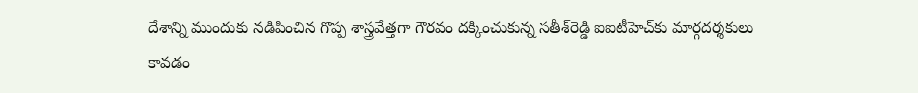దేశాన్ని ముందుకు నడిపించిన గొప్ప శాస్త్రవేత్తగా గౌరవం దక్కించుకున్న సతీశ్‌రెడ్డి ఐఐటీహెచ్‌కు మార్గదర్శకులు కావడం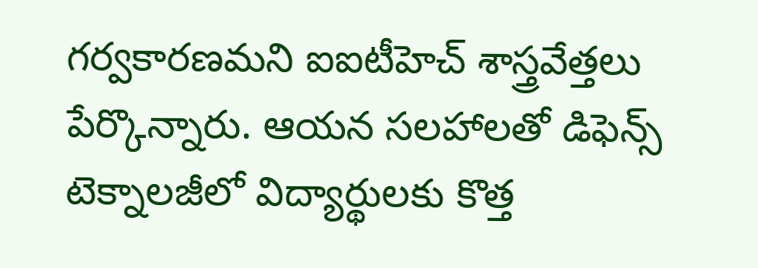గర్వకారణమని ఐఐటీహెచ్‌ శాస్త్రవేత్తలు పేర్కొన్నారు. ఆయన సలహాలతో డిఫెన్స్‌ టెక్నాలజీలో విద్యార్థులకు కొత్త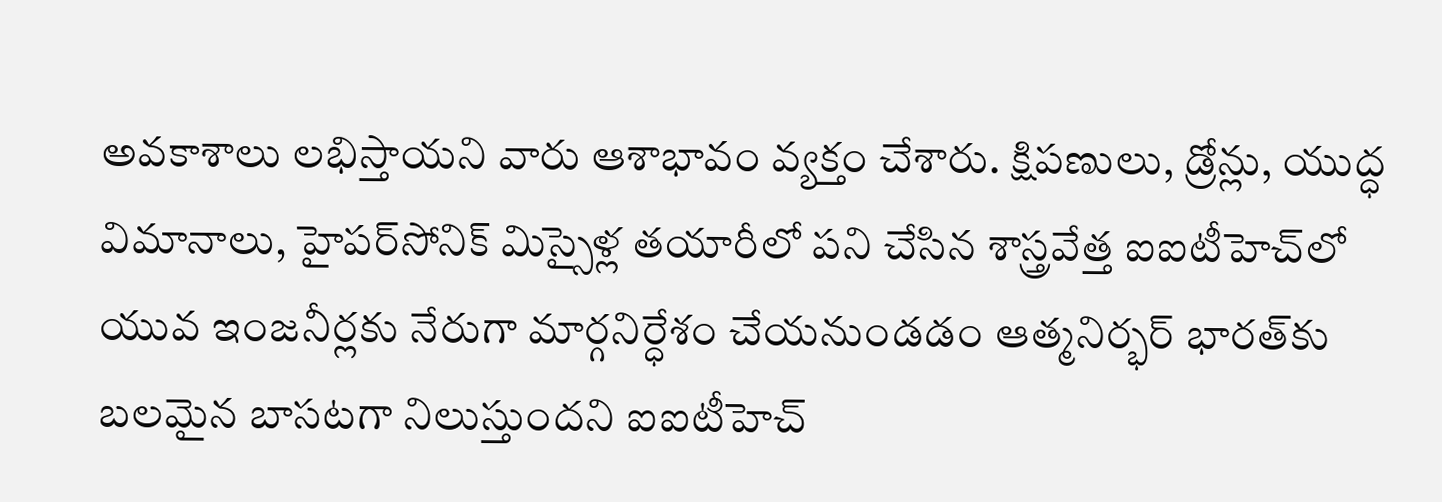అవకాశాలు లభిస్తాయని వారు ఆశాభావం వ్యక్తం చేశారు. క్షిపణులు, డ్రోన్లు, యుద్ధ విమానాలు, హైపర్‌సోనిక్‌ మిస్సైళ్ల తయారీలో పని చేసిన శాస్త్రవేత్త ఐఐటీహెచ్‌లో యువ ఇంజనీర్లకు నేరుగా మార్గనిర్ధేశం చేయనుండడం ఆత్మనిర్భర్‌ భారత్‌కు బలమైన బాసటగా నిలుస్తుందని ఐఐటీహెచ్‌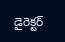డైరెక్టర్‌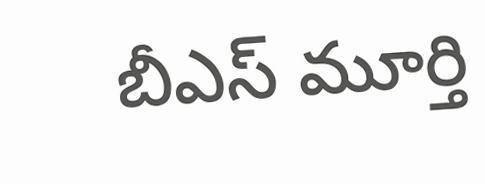బీఎస్‌ మూర్తి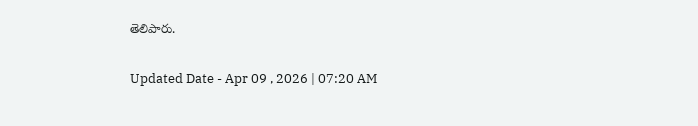తెలిపారు.

Updated Date - Apr 09 , 2026 | 07:20 AM